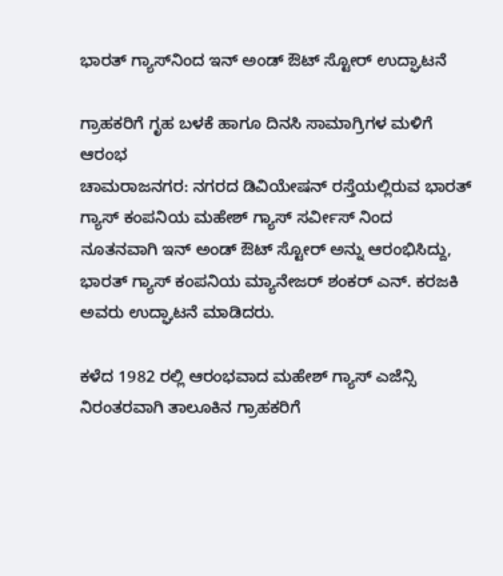ಭಾರತ್ ಗ್ಯಾಸ್‍ನಿಂದ ಇನ್ ಅಂಡ್ ಔಟ್ ಸ್ಟೋರ್ ಉದ್ಘಾಟನೆ

ಗ್ರಾಹಕರಿಗೆ ಗೃಹ ಬಳಕೆ ಹಾಗೂ ದಿನಸಿ ಸಾಮಾಗ್ರಿಗಳ ಮಳಿಗೆ ಆರಂಭ
ಚಾಮರಾಜನಗರ: ನಗರದ ಡಿವಿಯೇಷನ್ ರಸ್ತೆಯಲ್ಲಿರುವ ಭಾರತ್ ಗ್ಯಾಸ್ ಕಂಪನಿಯ ಮಹೇಶ್ ಗ್ಯಾಸ್ ಸರ್ವೀಸ್ ನಿಂದ ನೂತನವಾಗಿ ಇನ್ ಅಂಡ್ ಔಟ್ ಸ್ಟೋರ್ ಅನ್ನು ಆರಂಭಿಸಿದ್ದು, ಭಾರತ್ ಗ್ಯಾಸ್ ಕಂಪನಿಯ ಮ್ಯಾನೇಜರ್ ಶಂಕರ್ ಎನ್. ಕರಜಕಿ ಅವರು ಉದ್ಘಾಟನೆ ಮಾಡಿದರು.

ಕಳೆದ 1982 ರಲ್ಲಿ ಆರಂಭವಾದ ಮಹೇಶ್ ಗ್ಯಾಸ್ ಎಜೆನ್ಸಿ ನಿರಂತರವಾಗಿ ತಾಲೂಕಿನ ಗ್ರಾಹಕರಿಗೆ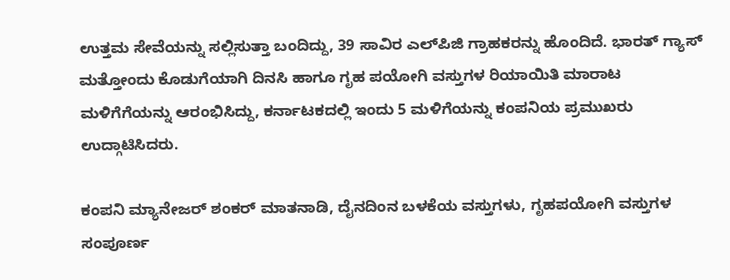ಉತ್ತಮ ಸೇವೆಯನ್ನು ಸಲ್ಲಿಸುತ್ತಾ ಬಂದಿದ್ದು, 39 ಸಾವಿರ ಎಲ್‍ಪಿಜಿ ಗ್ರಾಹಕರನ್ನು ಹೊಂದಿದೆ. ಭಾರತ್ ಗ್ಯಾಸ್ ಮತ್ತೋಂದು ಕೊಡುಗೆಯಾಗಿ ದಿನಸಿ ಹಾಗೂ ಗೃಹ ಪಯೋಗಿ ವಸ್ತುಗಳ ರಿಯಾಯಿತಿ ಮಾರಾಟ ಮಳಿಗೆಗೆಯನ್ನು ಆರಂಭಿಸಿದ್ದು, ಕರ್ನಾಟಕದಲ್ಲಿ ಇಂದು 5 ಮಳಿಗೆಯನ್ನು ಕಂಪನಿಯ ಪ್ರಮುಖರು ಉದ್ಗಾಟಿಸಿದರು.

ಕಂಪನಿ ಮ್ಯಾನೇಜರ್ ಶಂಕರ್ ಮಾತನಾಡಿ, ದೈನದಿಂನ ಬಳಕೆಯ ವಸ್ತುಗಳು, ಗೃಹಪಯೋಗಿ ವಸ್ತುಗಳ ಸಂಪೂರ್ಣ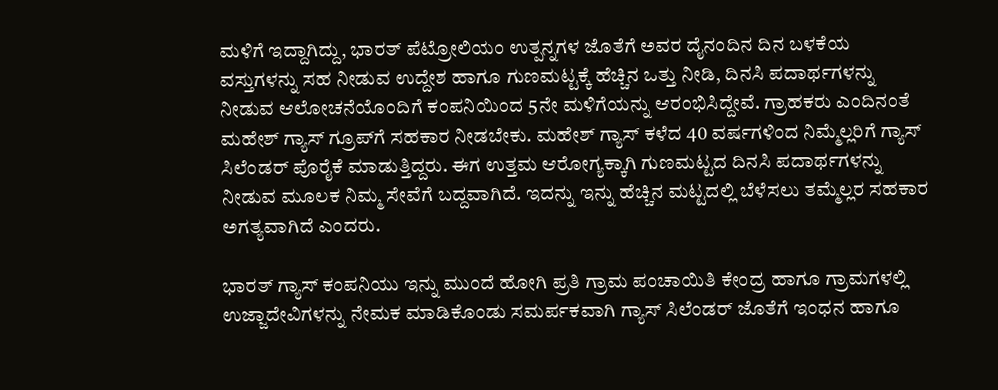ಮಳಿಗೆ ಇದ್ದಾಗಿದ್ದು, ಭಾರತ್ ಪೆಟ್ರೋಲಿಯಂ ಉತ್ಪನ್ನಗಳ ಜೊತೆಗೆ ಅವರ ದೈನಂದಿನ ದಿನ ಬಳಕೆಯ ವಸ್ತುಗಳನ್ನು ಸಹ ನೀಡುವ ಉದ್ದೇಶ ಹಾಗೂ ಗುಣಮಟ್ಟಕ್ಕೆ ಹೆಚ್ಚಿನ ಒತ್ತು ನೀಡಿ, ದಿನಸಿ ಪದಾರ್ಥಗಳನ್ನು ನೀಡುವ ಆಲೋಚನೆಯೊಂದಿಗೆ ಕಂಪನಿಯಿಂದ 5ನೇ ಮಳಿಗೆಯನ್ನು ಆರಂಭಿಸಿದ್ದೇವೆ. ಗ್ರಾಹಕರು ಎಂದಿನಂತೆ ಮಹೇಶ್ ಗ್ಯಾಸ್ ಗ್ರೂಪ್‍ಗೆ ಸಹಕಾರ ನೀಡಬೇಕು. ಮಹೇಶ್ ಗ್ಯಾಸ್ ಕಳೆದ 40 ವರ್ಷಗಳಿಂದ ನಿಮ್ಮೆಲ್ಲರಿಗೆ ಗ್ಯಾಸ್ ಸಿಲೆಂಡರ್ ಪೊರೈಕೆ ಮಾಡುತ್ತಿದ್ದರು. ಈಗ ಉತ್ತಮ ಆರೋಗ್ಯಕ್ಕಾಗಿ ಗುಣಮಟ್ಟದ ದಿನಸಿ ಪದಾರ್ಥಗಳನ್ನು ನೀಡುವ ಮೂಲಕ ನಿಮ್ಮ ಸೇವೆಗೆ ಬದ್ದವಾಗಿದೆ. ಇದನ್ನು ಇನ್ನು ಹೆಚ್ಚಿನ ಮಟ್ಟದಲ್ಲಿ ಬೆಳೆಸಲು ತಮ್ಮೆಲ್ಲರ ಸಹಕಾರ ಅಗತ್ಯವಾಗಿದೆ ಎಂದರು.

ಭಾರತ್ ಗ್ಯಾಸ್ ಕಂಪನಿಯು ಇನ್ನು ಮುಂದೆ ಹೋಗಿ ಪ್ರತಿ ಗ್ರಾಮ ಪಂಚಾಯಿತಿ ಕೇಂದ್ರ ಹಾಗೂ ಗ್ರಾಮಗಳಲ್ಲಿ ಉಜ್ಜಾದೇವಿಗಳನ್ನು ನೇಮಕ ಮಾಡಿಕೊಂಡು ಸಮರ್ಪಕವಾಗಿ ಗ್ಯಾಸ್ ಸಿಲೆಂಡರ್ ಜೊತೆಗೆ ಇಂಧನ ಹಾಗೂ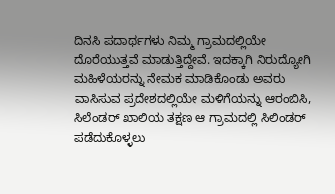ದಿನಸಿ ಪದಾರ್ಥಗಳು ನಿಮ್ಮ ಗ್ರಾಮದಲ್ಲಿಯೇ ದೊರೆಯುತ್ತವೆ ಮಾಡುತ್ತಿದ್ದೇವೆ. ಇದಕ್ಕಾಗಿ ನಿರುದ್ಯೋಗಿ ಮಹಿಳೆಯರನ್ನು ನೇಮಕ ಮಾಡಿಕೊಂಡು ಅವರು ವಾಸಿಸುವ ಪ್ರದೇಶದಲ್ಲಿಯೇ ಮಳಿಗೆಯನ್ನು ಆರಂಬಿಸಿ, ಸಿಲೆಂಡರ್ ಖಾಲಿಯ ತಕ್ಷಣ ಆ ಗ್ರಾಮದಲ್ಲಿ ಸಿಲಿಂಡರ್ ಪಡೆದುಕೊಳ್ಳಲು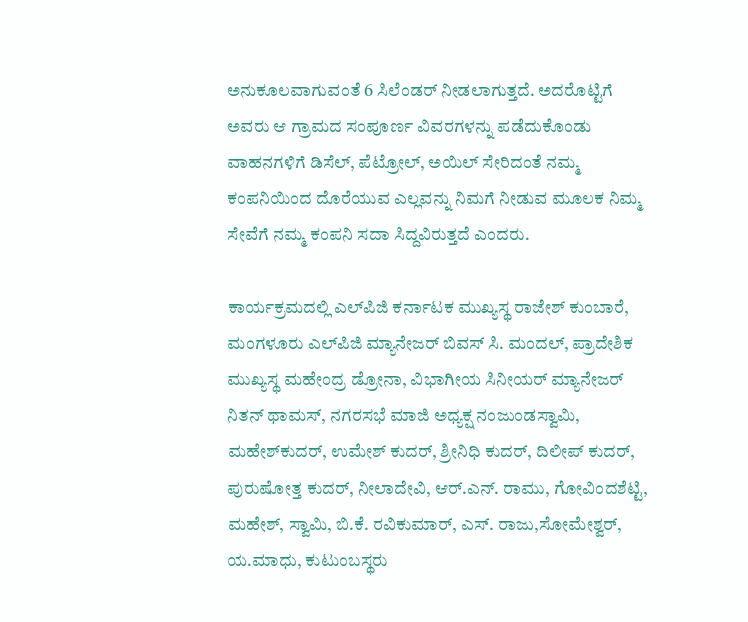ಅನುಕೂಲವಾಗುವಂತೆ 6 ಸಿಲೆಂಡರ್ ನೀಡಲಾಗುತ್ತದೆ. ಅದರೊಟ್ಟಿಗೆ ಅವರು ಆ ಗ್ರಾಮದ ಸಂಪೂರ್ಣ ವಿವರಗಳನ್ನು ಪಡೆದುಕೊಂಡು ವಾಹನಗಳಿಗೆ ಡಿಸೆಲ್, ಪೆಟ್ರೋಲ್, ಅಯಿಲ್ ಸೇರಿದಂತೆ ನಮ್ಮ ಕಂಪನಿಯಿಂದ ದೊರೆಯುವ ಎಲ್ಲವನ್ನು ನಿಮಗೆ ನೀಡುವ ಮೂಲಕ ನಿಮ್ಮ ಸೇವೆಗೆ ನಮ್ಮ ಕಂಪನಿ ಸದಾ ಸಿದ್ದವಿರುತ್ತದೆ ಎಂದರು.

ಕಾರ್ಯಕ್ರಮದಲ್ಲಿ ಎಲ್‍ಪಿಜಿ ಕರ್ನಾಟಕ ಮುಖ್ಯಸ್ಥ ರಾಜೇಶ್ ಕುಂಬಾರೆ, ಮಂಗಳೂರು ಎಲ್‍ಪಿಜಿ ಮ್ಯಾನೇಜರ್ ಬಿವಸ್ ಸಿ. ಮಂದಲ್, ಪ್ರಾದೇಶಿಕ ಮುಖ್ಯಸ್ಥ ಮಹೇಂದ್ರ ಡ್ರೋನಾ, ವಿಭಾಗೀಯ ಸಿನೀಯರ್ ಮ್ಯಾನೇಜರ್ ನಿತನ್ ಥಾಮಸ್, ನಗರಸಭೆ ಮಾಜಿ ಅಧ್ಯಕ್ಷ ನಂಜುಂಡಸ್ವಾಮಿ, ಮಹೇಶ್‍ಕುದರ್, ಉಮೇಶ್ ಕುದರ್, ಶ್ರೀನಿಧಿ ಕುದರ್, ದಿಲೀಪ್ ಕುದರ್, ಪುರುಷೋತ್ತ ಕುದರ್, ನೀಲಾದೇವಿ, ಆರ್.ಎನ್. ರಾಮು, ಗೋವಿಂದಶೆಟ್ಟಿ, ಮಹೇಶ್, ಸ್ವಾಮಿ, ಬಿ.ಕೆ. ರವಿಕುಮಾರ್, ಎಸ್. ರಾಜು,ಸೋಮೇಶ್ವರ್, ಯ.ಮಾಧು, ಕುಟುಂಬಸ್ಥರು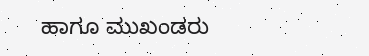ಹಾಗೂ ಮುಖಂಡರು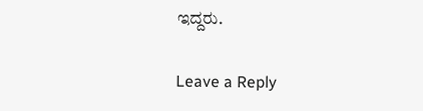ಇದ್ದರು.

Leave a Reply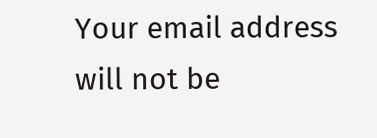Your email address will not be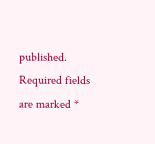published. Required fields are marked *